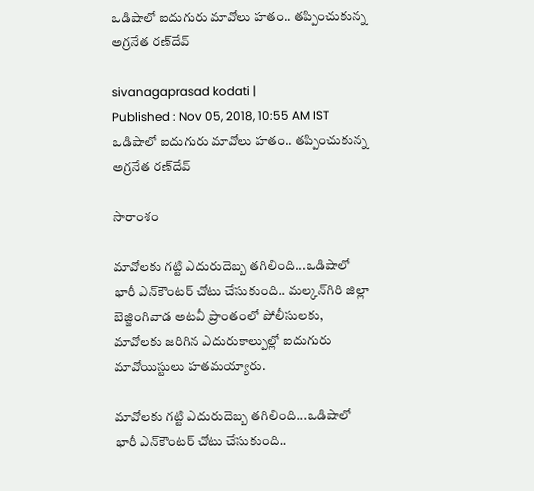ఒడిషాలో ఐదుగురు మావోలు హతం.. తప్పించుకున్న అగ్రనేత రణ్‌‌దేవ్

sivanagaprasad kodati |
Published : Nov 05, 2018, 10:55 AM IST
ఒడిషాలో ఐదుగురు మావోలు హతం.. తప్పించుకున్న అగ్రనేత రణ్‌‌దేవ్

సారాంశం

మావోలకు గట్టి ఎదురుదెబ్బ తగిలింది...ఒడిషాలో భారీ ఎన్‌కౌంటర్ చోటు చేసుకుంది.. మల్కన్‌గిరి జిల్లా బెజ్జింగివాడ అటవీ ప్రాంతంలో పోలీసులకు, మావోలకు జరిగిన ఎదురుకాల్పుల్లో ఐదుగురు మావోయిస్టులు హతమయ్యారు.

మావోలకు గట్టి ఎదురుదెబ్బ తగిలింది...ఒడిషాలో భారీ ఎన్‌కౌంటర్ చోటు చేసుకుంది..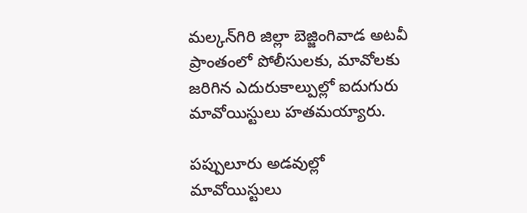మల్కన్‌గిరి జిల్లా బెజ్జింగివాడ అటవీ ప్రాంతంలో పోలీసులకు, మావోలకు జరిగిన ఎదురుకాల్పుల్లో ఐదుగురు మావోయిస్టులు హతమయ్యారు.

పప్పులూరు అడవుల్లో మావోయిస్టులు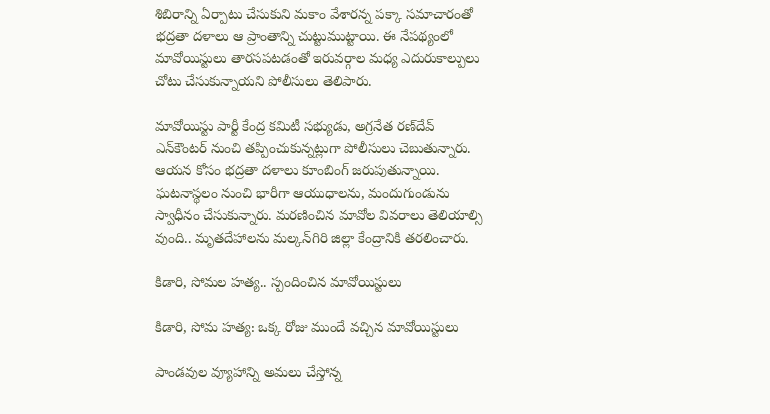శిబిరాన్ని ఏర్పాటు చేసుకుని మకాం వేశారన్న పక్కా సమాచారంతో భద్రతా దళాలు ఆ ప్రాంతాన్ని చుట్టుముట్టాయి. ఈ నేపథ్యంలో మావోయిస్టులు తారసపటడంతో ఇరువర్గాల మధ్య ఎదురుకాల్పులు చోటు చేసుకున్నాయని పోలీసులు తెలిపారు.

మావోయిస్టు పార్టీ కేంద్ర కమిటీ సభ్యుడు, అగ్రనేత రణ్‌దేవ్ ఎన్‌కౌంటర్ ‌నుంచి తప్పించుకున్నట్లుగా పోలీసులు చెబుతున్నారు. ఆయన కోసం భద్రతా దళాలు కూంబింగ్ జరుపుతున్నాయి. ఘటనాస్థలం నుంచి భారీగా ఆయుధాలను, మందుగుండును స్వాధీనం చేసుకున్నారు. మరణించిన మావోల వివరాలు తెలియాల్సి వుంది.. మృతదేహాలను మల్కన్‌గిరి జిల్లా కేంద్రానికి తరలించారు.

కిడారి, సోమల హత్య.. స్పందించిన మావోయిస్టులు

కిడారి, సోమ హత్య: ఒక్క రోజు ముందే వచ్చిన మావోయిస్టులు

పాండవుల వ్యూహాన్ని అమలు చేస్తోన్న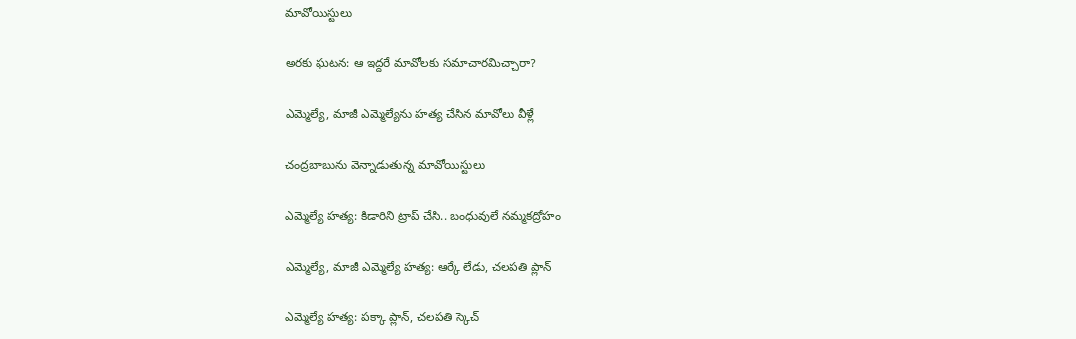మావోయిస్టులు

అరకు ఘటన: ఆ ఇద్దరే మావోలకు సమాచారమిచ్చారా?

ఎమ్మెల్యే, మాజీ ఎమ్మెల్యేను హత్య చేసిన మావోలు వీళ్లే

చంద్రబాబును వెన్నాడుతున్న మావోయిస్టులు

ఎమ్మెల్యే హత్య: కిడారిని ట్రాప్ చేసి.. బంధువులే నమ్మకద్రోహం

ఎమ్మెల్యే, మాజీ ఎమ్మెల్యే హత్య: ఆర్కే లేడు, చలపతి ప్లాన్

ఎమ్మెల్యే హత్య: పక్కా ప్లాన్, చలపతి స్కెచ్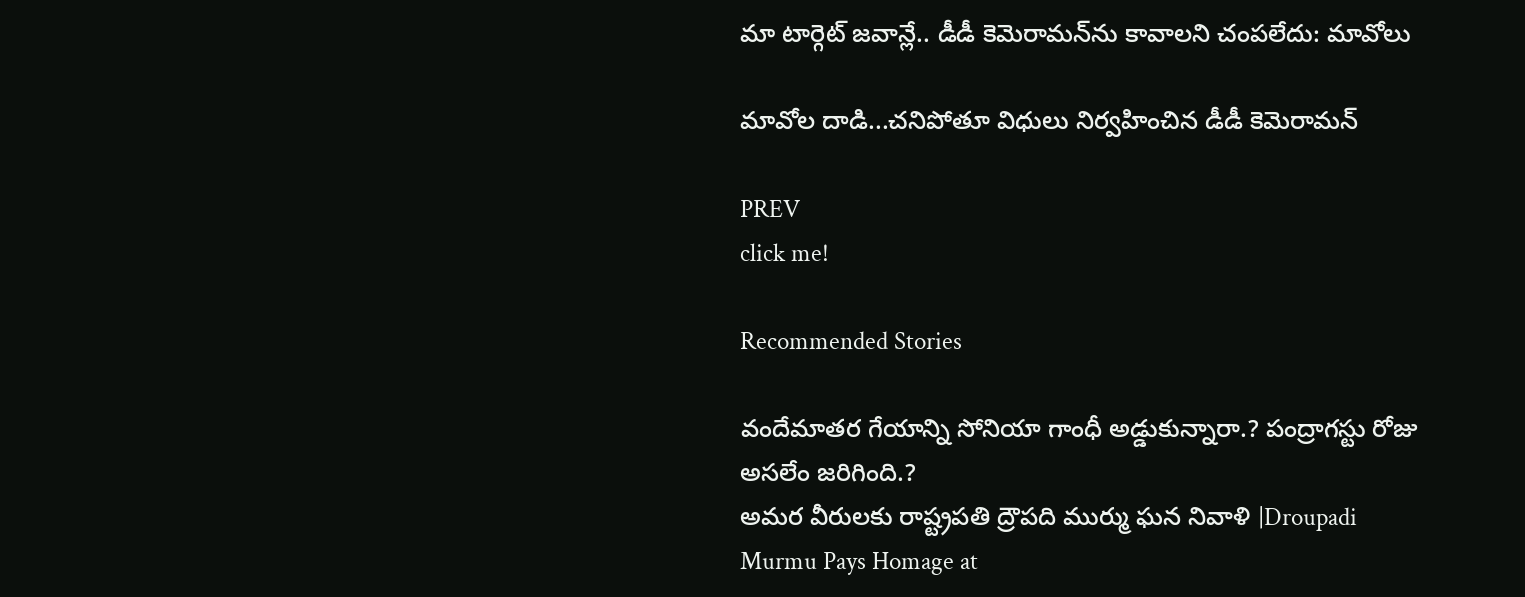మా టార్గెట్ జవాన్లే.. డీడీ కెమెరామన్‌ను కావాలని చంపలేదు: మావోలు

మావోల దాడి...చనిపోతూ విధులు నిర్వహించిన డీడీ కెమెరామన్

PREV
click me!

Recommended Stories

వందేమాతర గేయాన్ని సోనియా గాంధీ అడ్డుకున్నారా.? పంద్రాగ‌స్టు రోజు అస‌లేం జ‌రిగింది.?
అమర వీరులకు రాష్ట్రపతి ద్రౌపది ముర్ము ఘన నివాళి |Droupadi Murmu Pays Homage at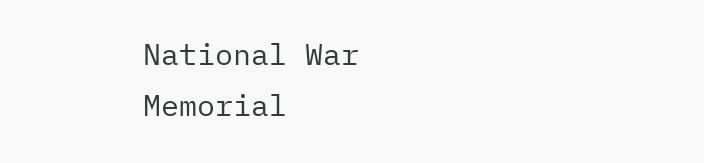National War Memorial